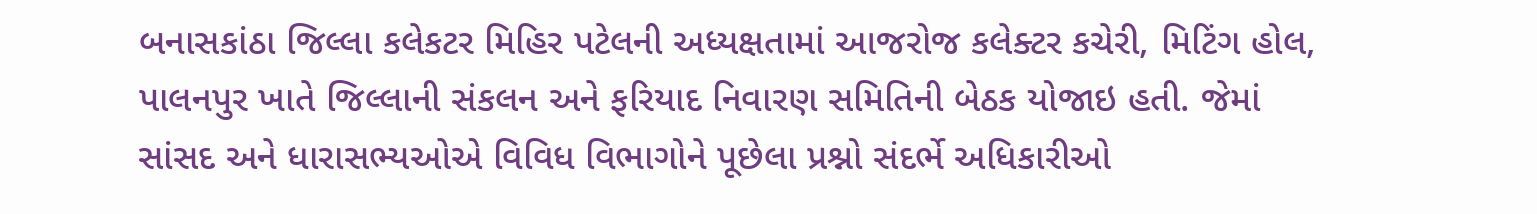બનાસકાંઠા જિલ્લા કલેકટર મિહિર પટેલની અધ્યક્ષતામાં આજરોજ કલેક્ટર કચેરી, મિટિંગ હોલ, પાલનપુર ખાતે જિલ્લાની સંકલન અને ફરિયાદ નિવારણ સમિતિની બેઠક યોજાઇ હતી. જેમાં સાંસદ અને ધારાસભ્યઓએ વિવિધ વિભાગોને પૂછેલા પ્રશ્નો સંદર્ભે અધિકારીઓ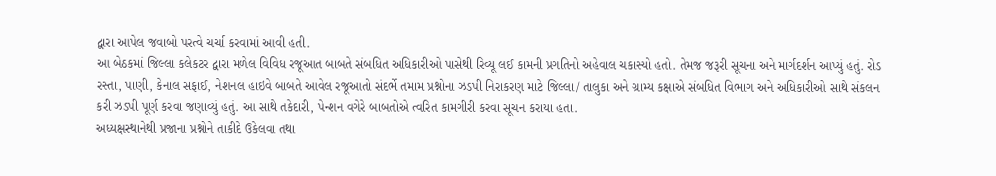દ્વારા આપેલ જવાબો પરત્વે ચર્ચા કરવામાં આવી હતી.
આ બેઠકમાં જિલ્લા કલેકટર દ્વારા મળેલ વિવિધ રજૂઆત બાબતે સંબધિત અધિકારીઓ પાસેથી રિવ્યૂ લઈ કામની પ્રગતિનો અહેવાલ ચકાસ્યો હતો. તેમજ જરૂરી સૂચના અને માર્ગદર્શન આપ્યું હતું. રોડ રસ્તા, પાણી, કેનાલ સફાઈ, નેશનલ હાઇવે બાબતે આવેલ રજૂઆતો સંદર્ભે તમામ પ્રશ્નોના ઝડપી નિરાકરણ માટે જિલ્લા/ તાલુકા અને ગ્રામ્ય કક્ષાએ સંબધિત વિભાગ અને અધિકારીઓ સાથે સંકલન કરી ઝડપી પૂર્ણ કરવા જણાવ્યું હતું. આ સાથે તકેદારી, પેન્શન વગેરે બાબતોએ ત્વરિત કામગીરી કરવા સૂચન કરાયા હતા.
અધ્યક્ષસ્થાનેથી પ્રજાના પ્રશ્નોને તાકીદે ઉકેલવા તથા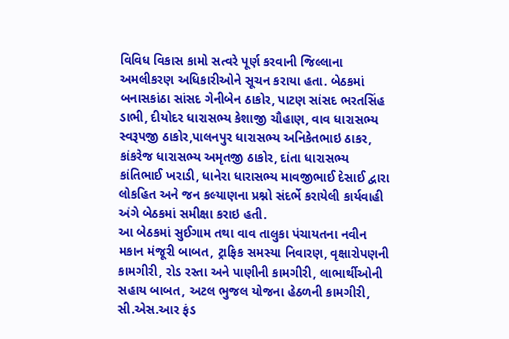વિવિધ વિકાસ કામો સત્વરે પૂર્ણ કરવાની જિલ્લાના અમલીકરણ અધિકારીઓને સૂચન કરાયા હતા. બેઠકમાં બનાસકાંઠા સાંસદ ગેનીબેન ઠાકોર, પાટણ સાંસદ ભરતસિંહ ડાભી, દીયોદર ધારાસભ્ય કેશાજી ચૌહાણ, વાવ ધારાસભ્ય સ્વરૂપજી ઠાકોર,પાલનપુર ધારાસભ્ય અનિકેતભાઇ ઠાકર, કાંકરેજ ધારાસભ્ય અમૃતજી ઠાકોર, દાંતા ધારાસભ્ય કાંતિભાઈ ખરાડી, ધાનેરા ધારાસભ્ય માવજીભાઈ દેસાઈ દ્વારા લોકહિત અને જન કલ્યાણના પ્રશ્નો સંદર્ભે કરાયેલી કાર્યવાહી અંગે બેઠકમાં સમીક્ષા કરાઇ હતી.
આ બેઠકમાં સુઈગામ તથા વાવ તાલુકા પંચાયતના નવીન મકાન મંજૂરી બાબત, ટ્રાફિક સમસ્યા નિવારણ, વૃક્ષારોપણની કામગીરી, રોડ રસ્તા અને પાણીની કામગીરી, લાભાર્થીઓની સહાય બાબત, અટલ ભુજલ યોજના હેઠળની કામગીરી, સી.એસ.આર ફંડ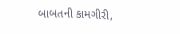બાબતની કામગીરી,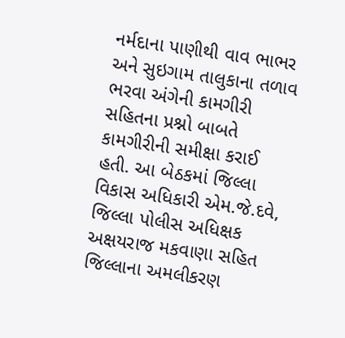નર્મદાના પાણીથી વાવ ભાભર અને સુઇગામ તાલુકાના તળાવ ભરવા અંગેની કામગીરી સહિતના પ્રશ્નો બાબતે કામગીરીની સમીક્ષા કરાઈ હતી. આ બેઠકમાં જિલ્લા વિકાસ અધિકારી એમ.જે.દવે, જિલ્લા પોલીસ અધિક્ષક અક્ષયરાજ મકવાણા સહિત જિલ્લાના અમલીકરણ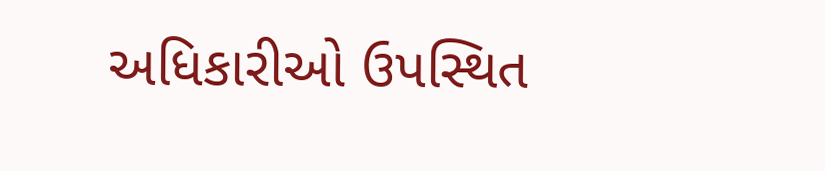અધિકારીઓ ઉપસ્થિત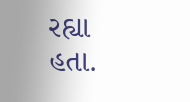રહ્યા હતા.